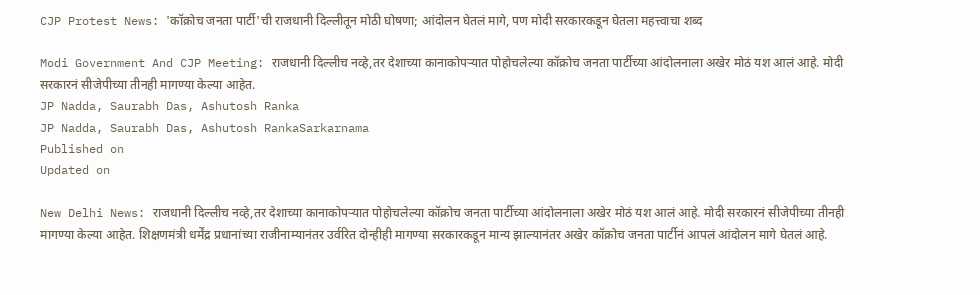CJP Protest News: 'कॉक्रोच जनता पार्टी'ची राजधानी दिल्लीतून मोठी घोषणा; आंदोलन घेतलं मागे, पण मोदी सरकारकडून घेतला महत्त्वाचा शब्द

Modi Government And CJP Meeting: राजधानी दिल्लीच नव्हे,तर देशाच्या कानाकोपऱ्यात पोहोचलेल्या कॉक्रोच जनता पार्टीच्या आंदोलनाला अखेर मोठं यश आलं आहे. मोदी सरकारनं सीजेपीच्या तीनही मागण्या केल्या आहेत.
JP Nadda, Saurabh Das, Ashutosh Ranka
JP Nadda, Saurabh Das, Ashutosh RankaSarkarnama
Published on
Updated on

New Delhi News: राजधानी दिल्लीच नव्हे,तर देशाच्या कानाकोपऱ्यात पोहोचलेल्या कॉक्रोच जनता पार्टीच्या आंदोलनाला अखेर मोठं यश आलं आहे. मोदी सरकारनं सीजेपीच्या तीनही मागण्या केल्या आहेत. शिक्षणमंत्री धर्मेंद्र प्रधानांच्या राजीनाम्यानंतर उर्वरित दोन्हीही मागण्या सरकारकडून मान्य झाल्यानंतर अखेर कॉक्रोच जनता पार्टीनं आपलं आंदोलन मागे घेतलं आहे.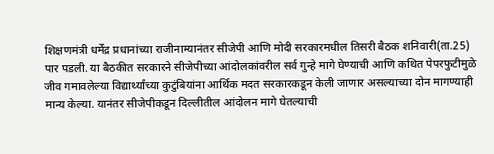शिक्षणमंत्री धर्मेंद्र प्रधानांच्या राजीनाम्यानंतर सीजेपी आणि मोदी सरकारमधील तिसरी बैठक शनिवारी(ता.25) पार पडली. या बैठकीत सरकारने सीजेपीच्या आंदोलकांवरील सर्व गुन्हे मागे घेण्याची आणि कथित पेपरफुटीमुळे जीव गमावलेल्या विद्यार्थ्यांच्या कुटुंबियांना आर्थिक मदत सरकारकडून केली जाणार असल्याच्या दोन मागण्याही मान्य केल्या. यानंतर सीजेपीकडून दिल्लीतील आंदोलन मागे घेतल्याची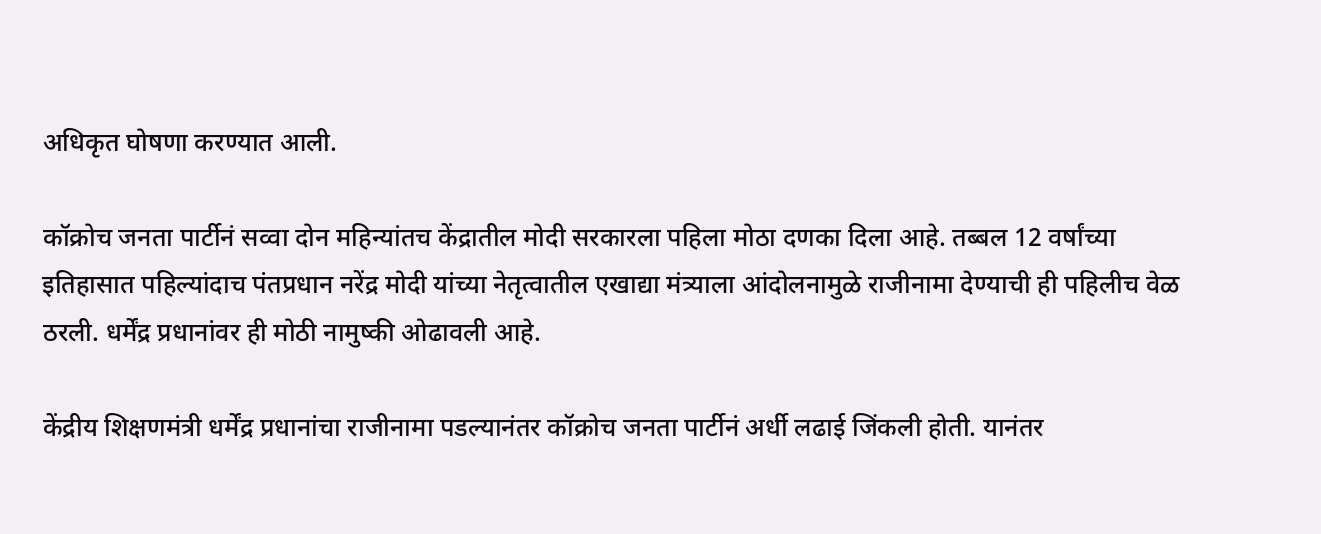अधिकृत घोषणा करण्यात आली.

कॉक्रोच जनता पार्टीनं सव्वा दोन महिन्यांतच केंद्रातील मोदी सरकारला पहिला मोठा दणका दिला आहे. तब्बल 12 वर्षांच्या इतिहासात पहिल्यांदाच पंतप्रधान नरेंद्र मोदी यांच्या नेतृत्वातील एखाद्या मंत्र्‍याला आंदोलनामुळे राजीनामा देण्याची ही पहिलीच वेळ ठरली. धर्मेंद्र प्रधानांवर ही मोठी नामुष्की ओढावली आहे.

केंद्रीय शिक्षणमंत्री धर्मेंद्र प्रधानांचा राजीनामा पडल्यानंतर कॉक्रोच जनता पार्टीनं अर्धी लढाई जिंकली होती. यानंतर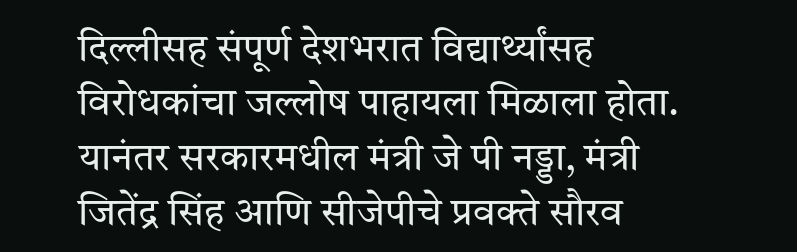दिल्लीसह संपूर्ण देशभरात विद्यार्थ्यांसह विरोधकांचा जल्लोष पाहायला मिळाला होता. यानंतर सरकारमधील मंत्री जे पी नड्डा, मंत्री जितेंद्र सिंह आणि सीजेपीचे प्रवक्ते सौरव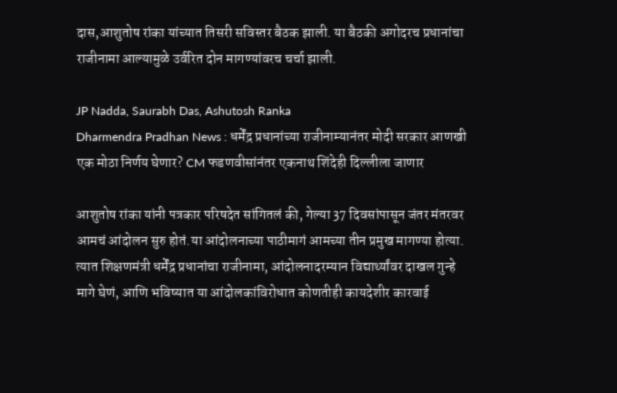दास,आशुतोष रांका यांच्यात तिसरी सविस्तर बैठक झाली. या बैठकी अगोदरच प्रधानांचा राजीनामा आल्यामुळे उर्वरित दोन मागण्यांवरच चर्चा झाली.

JP Nadda, Saurabh Das, Ashutosh Ranka
Dharmendra Pradhan News : धर्मेंद्र प्रधानांच्या राजीनाम्यानंतर मोदी सरकार आणखी एक मोठा निर्णय घेणार? CM फडणवीसांनंतर एकनाथ शिंदेही दिल्लीला जाणार

आशुतोष रांका यांनी पत्रकार परिषदेत सांगितलं की, गेल्या 37 दिवसांपासून जंतर मंतरवर आमचं आंदोलन सुरु होतं.या आंदोलनाच्या पाठीमागं आमच्या तीन प्रमुख मागण्या होत्या. त्यात शिक्षणमंत्री धर्मेंद्र प्रधानांचा राजीनामा, आंदोलनादरम्यान विद्यार्थ्यांवर दाखल गुन्हे मागे घेणं, आणि भविष्यात या आंदोलकांविरोधात कोणतीही कायदेशीर कारवाई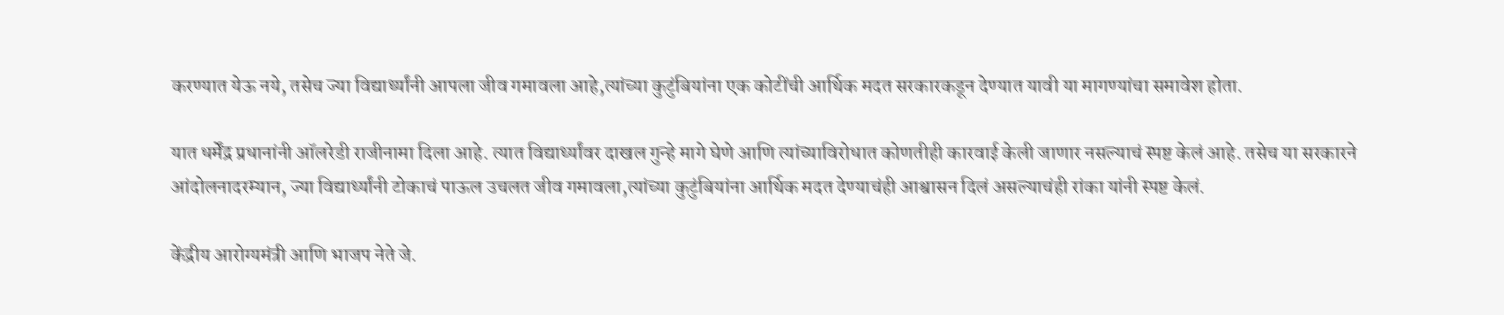करण्यात येऊ नये, तसेच ज्या विद्यार्थ्यांनी आपला जीव गमावला आहे,त्यांच्या कुटुंबियांना एक कोटींची आर्थिक मदत सरकारकडून देण्यात यावी या मागण्यांचा समावेश होता.

यात धर्मेंद्र प्रधानांनी ऑलरेडी राजीनामा दिला आहे. त्यात विद्यार्थ्यांवर दाखल गुन्हे मागे घेणे आणि त्यांच्याविरोधात कोणतीही कारवाई केली जाणार नसल्याचं स्पष्ट केलं आहे. तसेच या सरकारने आंदोलनादरम्यान, ज्या विद्यार्थ्यांनी टोकाचं पाऊल उचलत जीव गमावला,त्यांच्या कुटुंबियांना आर्थिक मदत देण्याचंही आश्वासन दिलं असल्याचंही रांका यांनी स्पष्ट केलं.

केंद्रीय आरोग्यमंत्री आणि भाजप नेते जे.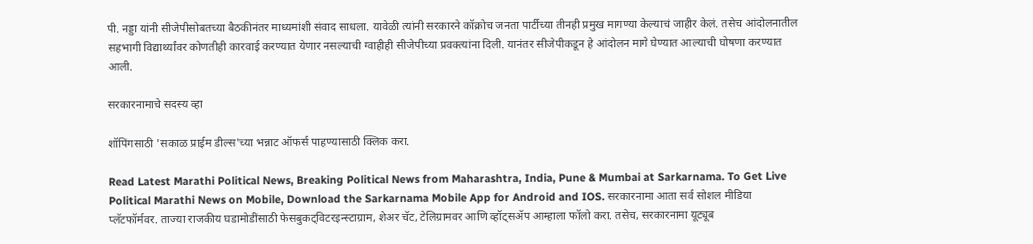पी. नड्डा यांनी सीजेपीसोबतच्या बैठकीनंतर माध्यमांशी संवाद साधला. यावेळी त्यांनी सरकारने कॉक्रोच जनता पार्टीच्या तीनही प्रमुख मागण्या केल्याचं जाहीर केलं. तसेच आंदोलनातील सहभागी विद्यार्थ्यांवर कोणतीही कारवाई करण्यात येणार नसल्याची ग्वाहीही सीजेपीच्या प्रवक्त्यांना दिली. यानंतर सीजेपीकडून हे आंदोलन मागे घेण्यात आल्याची घोषणा करण्यात आली.

सरकारनामाचे सदस्य व्हा

शॉपिंगसाठी 'सकाळ प्राईम डील्स'च्या भन्नाट ऑफर्स पाहण्यासाठी क्लिक करा.

Read Latest Marathi Political News, Breaking Political News from Maharashtra, India, Pune & Mumbai at Sarkarnama. To Get Live Political Marathi News on Mobile, Download the Sarkarnama Mobile App for Android and IOS. सरकारनामा आता सर्व सोशल मीडिया प्लॅटफॉर्मवर. ताज्या राजकीय घडामोडींसाठी फेसबुकट्विटरइन्स्टाग्राम, शेअर चॅट, टेलिग्रामवर आणि व्हॉट्सॲप आम्हाला फॉलो करा. तसेच, सरकारनामा यूट्यूब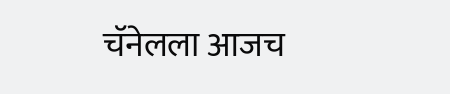चॅनेलला आजच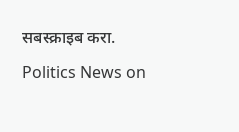सबस्क्राइब करा.

Politics News on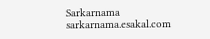Sarkarnama
sarkarnama.esakal.com